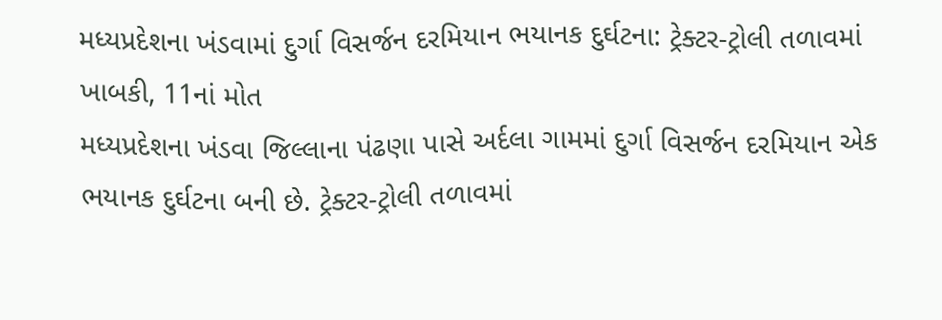મધ્યપ્રદેશના ખંડવામાં દુર્ગા વિસર્જન દરમિયાન ભયાનક દુર્ઘટના: ટ્રેક્ટર-ટ્રોલી તળાવમાં ખાબકી, 11નાં મોત
મધ્યપ્રદેશના ખંડવા જિલ્લાના પંઢણા પાસે અર્દલા ગામમાં દુર્ગા વિસર્જન દરમિયાન એક ભયાનક દુર્ઘટના બની છે. ટ્રેક્ટર-ટ્રોલી તળાવમાં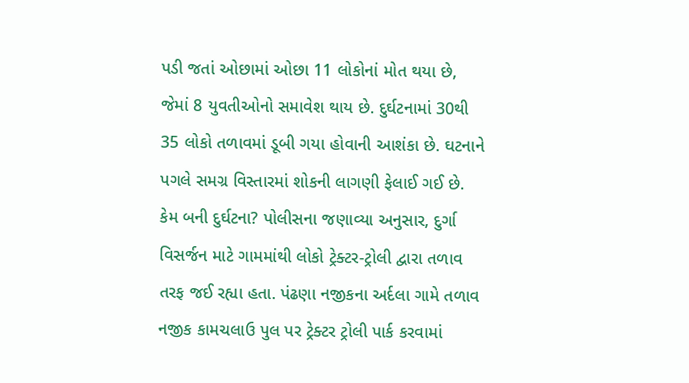પડી જતાં ઓછામાં ઓછા 11 લોકોનાં મોત થયા છે, જેમાં 8 યુવતીઓનો સમાવેશ થાય છે. દુર્ઘટનામાં 30થી 35 લોકો તળાવમાં ડૂબી ગયા હોવાની આશંકા છે. ઘટનાને પગલે સમગ્ર વિસ્તારમાં શોકની લાગણી ફેલાઈ ગઈ છે. કેમ બની દુર્ઘટના? પોલીસના જણાવ્યા અનુસાર, દુર્ગા વિસર્જન માટે ગામમાંથી લોકો ટ્રેક્ટર-ટ્રોલી દ્વારા તળાવ તરફ જઈ રહ્યા હતા. પંઢણા નજીકના અર્દલા ગામે તળાવ નજીક કામચલાઉ પુલ પર ટ્રેક્ટર ટ્રોલી પાર્ક કરવામાં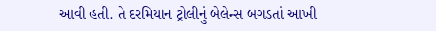આવી હતી. તે દરમિયાન ટ્રોલીનું બેલેન્સ બગડતાં આખી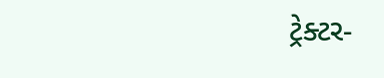ટ્રેક્ટર-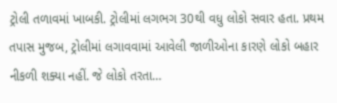ટ્રોલી તળાવમાં ખાબકી. ટ્રોલીમાં લગભગ 30થી વધુ લોકો સવાર હતા. પ્રથમ તપાસ મુજબ, ટ્રોલીમાં લગાવવામાં આવેલી જાળીઓના કારણે લોકો બહાર નીકળી શક્યા નહીં. જે લોકો તરતા…